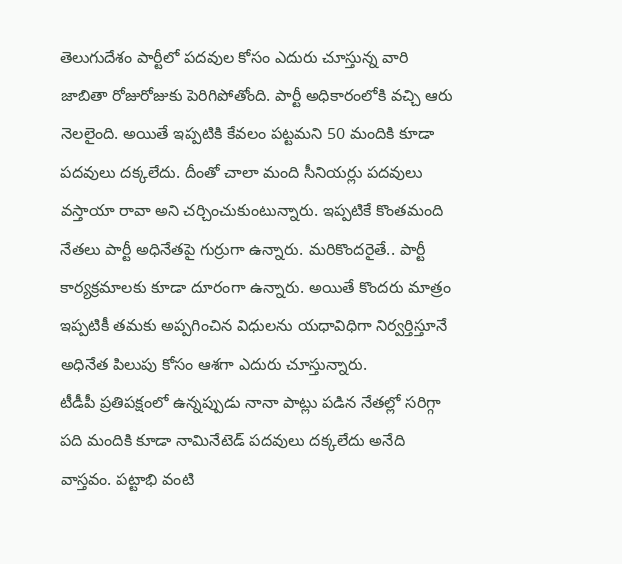తెలుగుదేశం పార్టీలో పదవుల కోసం ఎదురు చూస్తున్న వారి జాబితా రోజురోజుకు పెరిగిపోతోంది. పార్టీ అధికారంలోకి వచ్చి ఆరు నెలలైంది. అయితే ఇప్పటికి కేవలం పట్టమని 50 మందికి కూడా పదవులు దక్కలేదు. దీంతో చాలా మంది సీనియర్లు పదవులు వస్తాయా రావా అని చర్చించుకుంటున్నారు. ఇప్పటికే కొంతమంది నేతలు పార్టీ అధినేతపై గుర్రుగా ఉన్నారు. మరికొందరైతే.. పార్టీ కార్యక్రమాలకు కూడా దూరంగా ఉన్నారు. అయితే కొందరు మాత్రం ఇప్పటికీ తమకు అప్పగించిన విధులను యధావిధిగా నిర్వర్తిస్తూనే అధినేత పిలుపు కోసం ఆశగా ఎదురు చూస్తున్నారు.
టీడీపీ ప్రతిపక్షంలో ఉన్నప్పుడు నానా పాట్లు పడిన నేతల్లో సరిగ్గా పది మందికి కూడా నామినేటెడ్ పదవులు దక్కలేదు అనేది వాస్తవం. పట్టాభి వంటి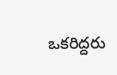ఒకరిద్దరు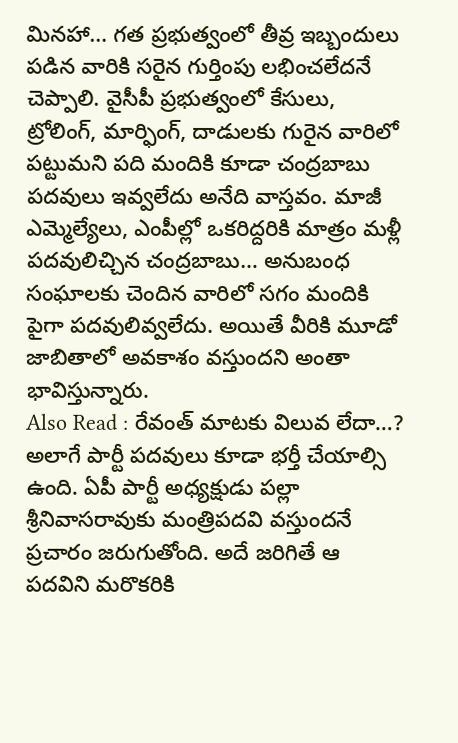మినహా… గత ప్రభుత్వంలో తీవ్ర ఇబ్బందులు పడిన వారికి సరైన గుర్తింపు లభించలేదనే చెప్పాలి. వైసీపీ ప్రభుత్వంలో కేసులు, ట్రోలింగ్, మార్ఫింగ్, దాడులకు గురైన వారిలో పట్టుమని పది మందికి కూడా చంద్రబాబు పదవులు ఇవ్వలేదు అనేది వాస్తవం. మాజీ ఎమ్మెల్యేలు, ఎంపీల్లో ఒకరిద్దరికి మాత్రం మళ్లీ పదవులిచ్చిన చంద్రబాబు… అనుబంధ సంఘాలకు చెందిన వారిలో సగం మందికి పైగా పదవులివ్వలేదు. అయితే వీరికి మూడో జాబితాలో అవకాశం వస్తుందని అంతా భావిస్తున్నారు.
Also Read : రేవంత్ మాటకు విలువ లేదా…?
అలాగే పార్టీ పదవులు కూడా భర్తీ చేయాల్సి ఉంది. ఏపీ పార్టీ అధ్యక్షుడు పల్లా శ్రీనివాసరావుకు మంత్రిపదవి వస్తుందనే ప్రచారం జరుగుతోంది. అదే జరిగితే ఆ పదవిని మరొకరికి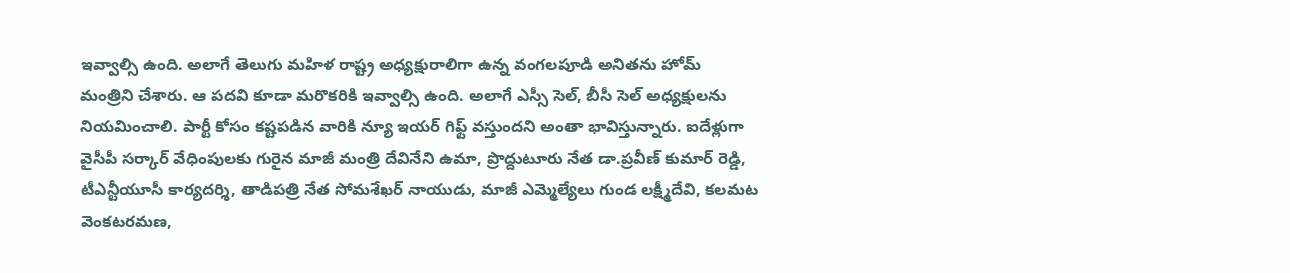ఇవ్వాల్సి ఉంది. అలాగే తెలుగు మహిళ రాష్ట్ర అధ్యక్షురాలిగా ఉన్న వంగలపూడి అనితను హోమ్ మంత్రిని చేశారు. ఆ పదవి కూడా మరొకరికి ఇవ్వాల్సి ఉంది. అలాగే ఎస్సీ సెల్, బీసీ సెల్ అధ్యక్షులను నియమించాలి. పార్టీ కోసం కష్టపడిన వారికి న్యూ ఇయర్ గిఫ్ట్ వస్తుందని అంతా భావిస్తున్నారు. ఐదేళ్లుగా వైసీపీ సర్కార్ వేధింపులకు గురైన మాజీ మంత్రి దేవినేని ఉమా, ప్రొద్దుటూరు నేత డా.ప్రవీణ్ కుమార్ రెడ్డి, టీఎన్టీయూసీ కార్యదర్శి, తాడిపత్రి నేత సోమశేఖర్ నాయుడు, మాజీ ఎమ్మెల్యేలు గుండ లక్ష్మీదేవి, కలమట వెంకటరమణ,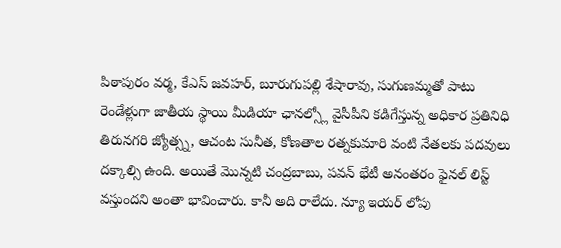పిఠాపురం వర్మ, కేఎస్ జవహర్, బూరుగుపల్లి శేషారావు, సుగుణమ్మతో పాటు రెండేళ్లుగా జాతీయ స్థాయి మీడియా ఛానల్స్లో వైసీపీని కడిగేస్తున్న అధికార ప్రతినిధి తిరునగరి జ్యోత్స్న, ఆచంట సునీత, కోణతాల రత్నకుమారి వంటి నేతలకు పదవులు దక్కాల్సి ఉంది. అయితే మొన్నటి చంద్రబాబు, పవన్ భేటీ అనంతరం ఫైనల్ లిస్ట్ వస్తుందని అంతా భావించారు. కానీ అది రాలేదు. న్యూ ఇయర్ లోపు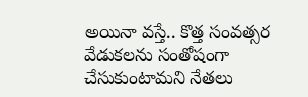అయినా వస్తే.. కొత్త సంవత్సర వేడుకలను సంతోషంగా చేసుకుంటామని నేతలు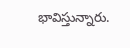భావిస్తున్నారు.